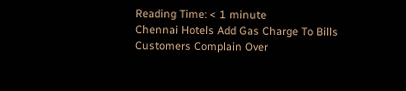Reading Time: < 1 minute
Chennai Hotels Add Gas Charge To Bills Customers Complain Over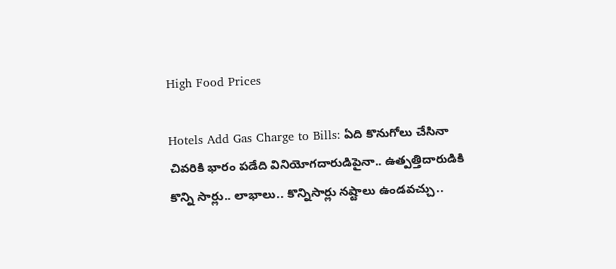High Food Prices

Hotels Add Gas Charge to Bills: ఏది కొనుగోలు చేసినా చివరికి భారం పడేది వినియోగదారుడిపైనా.. ఉత్పత్తిదారుడికి కొన్ని సార్లు.. లాభాలు.. కొన్నిసార్లు నష్టాలు ఉండవచ్చు..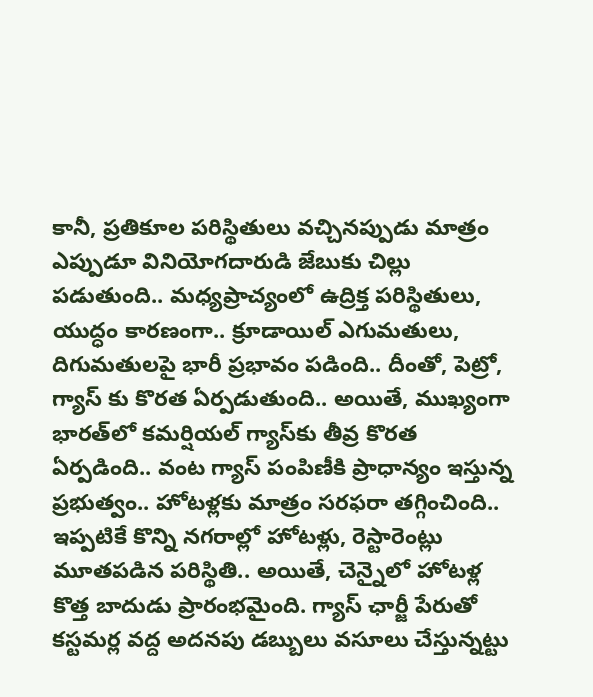కానీ, ప్రతికూల పరిస్థితులు వచ్చినప్పుడు మాత్రం ఎప్పుడూ వినియోగదారుడి జేబుకు చిల్లు పడుతుంది.. మధ్యప్రాచ్యంలో ఉద్రిక్త పరిస్థితులు, యుద్ధం కారణంగా.. క్రూడాయిల్‌ ఎగుమతులు, దిగుమతులపై భారీ ప్రభావం పడింది.. దీంతో, పెట్రో, గ్యాస్‌ కు కొరత ఏర్పడుతుంది.. అయితే, ముఖ్యంగా భారత్‌లో కమర్షియల్‌ గ్యాస్‌కు తీవ్ర కొరత ఏర్పడింది.. వంట గ్యాస్‌ పంపిణీకి ప్రాధాన్యం ఇస్తున్న ప్రభుత్వం.. హోటళ్లకు మాత్రం సరఫరా తగ్గించింది.. ఇప్పటికే కొన్ని నగరాల్లో హోటళ్లు, రెస్టారెంట్లు మూతపడిన పరిస్థితి.. అయితే, చెన్నైలో హోటళ్ల కొత్త బాదుడు ప్రారంభమైంది. గ్యాస్ ఛార్జీ పేరుతో కస్టమర్ల వద్ద అదనపు డబ్బులు వసూలు చేస్తున్నట్టు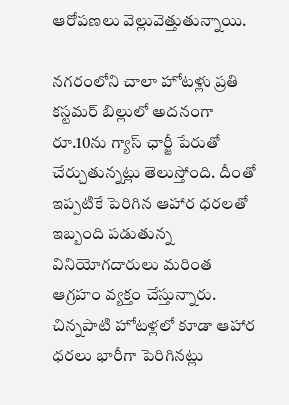ఆరోపణలు వెల్లువెత్తుతున్నాయి.

నగరంలోని చాలా హోటళ్లు ప్రతి కస్టమర్ బిల్లులో అదనంగా రూ.10ను గ్యాస్ ఛార్జీ పేరుతో చేర్చుతున్నట్లు తెలుస్తోంది. దీంతో ఇప్పటికే పెరిగిన ఆహార ధరలతో ఇబ్బంది పడుతున్న వినియోగదారులు మరింత ఆగ్రహం వ్యక్తం చేస్తున్నారు. చిన్నపాటి హోటళ్లలో కూడా ఆహార ధరలు భారీగా పెరిగినట్లు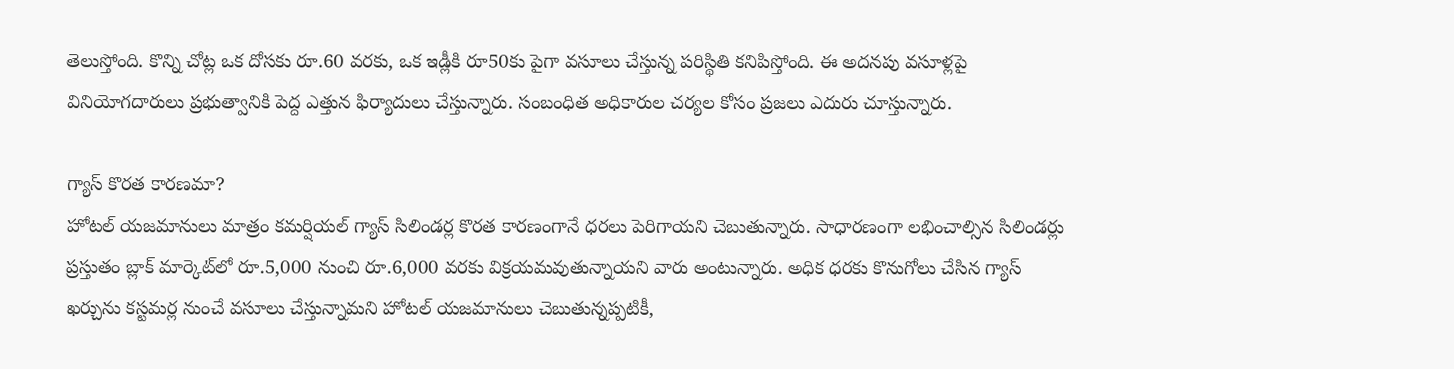తెలుస్తోంది. కొన్ని చోట్ల ఒక దోసకు రూ.60 వరకు, ఒక ఇడ్లీకి రూ50కు పైగా వసూలు చేస్తున్న పరిస్థితి కనిపిస్తోంది. ఈ అదనపు వసూళ్లపై వినియోగదారులు ప్రభుత్వానికి పెద్ద ఎత్తున ఫిర్యాదులు చేస్తున్నారు. సంబంధిత అధికారుల చర్యల కోసం ప్రజలు ఎదురు చూస్తున్నారు.

గ్యాస్ కొరత కారణమా?
హోటల్ యజమానులు మాత్రం కమర్షియల్ గ్యాస్ సిలిండర్ల కొరత కారణంగానే ధరలు పెరిగాయని చెబుతున్నారు. సాధారణంగా లభించాల్సిన సిలిండర్లు ప్రస్తుతం బ్లాక్ మార్కెట్‌లో రూ.5,000 నుంచి రూ.6,000 వరకు విక్రయమవుతున్నాయని వారు అంటున్నారు. అధిక ధరకు కొనుగోలు చేసిన గ్యాస్ ఖర్చును కస్టమర్ల నుంచే వసూలు చేస్తున్నామని హోటల్ యజమానులు చెబుతున్నప్పటికీ,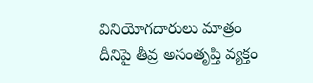వినియోగదారులు మాత్రం దీనిపై తీవ్ర అసంతృప్తి వ్యక్తం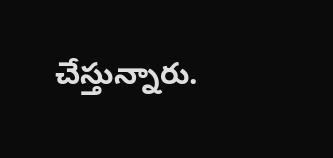చేస్తున్నారు.